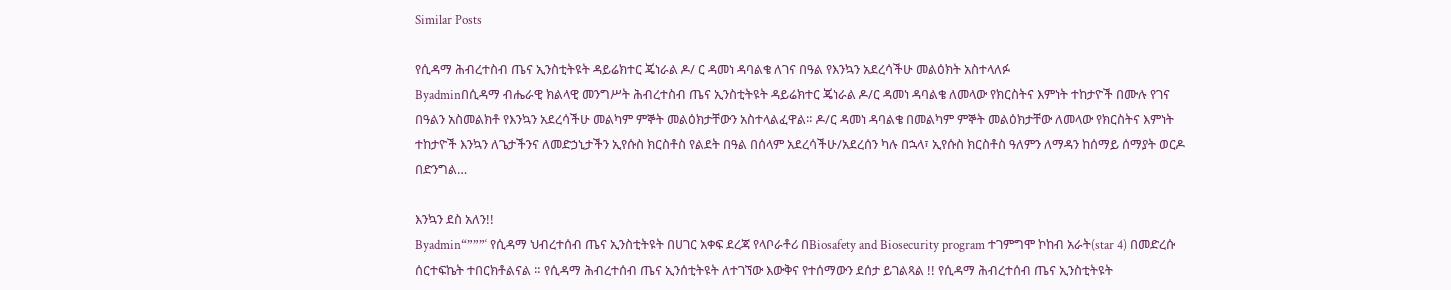Similar Posts

የሲዳማ ሕብረተስብ ጤና ኢንስቲትዩት ዳይሬክተር ጄነራል ዶ/ ር ዳመነ ዳባልቄ ለገና በዓል የእንኳን አደረሳችሁ መልዕክት አስተላለፉ
Byadminበሲዳማ ብሔራዊ ክልላዊ መንግሥት ሕብረተስብ ጤና ኢንስቲትዩት ዳይሬክተር ጄነራል ዶ/ር ዳመነ ዳባልቄ ለመላው የክርስትና እምነት ተከታዮች በሙሉ የገና በዓልን አስመልክቶ የእንኳን አደረሳችሁ መልካም ምኞት መልዕክታቸውን አስተላልፈዋል። ዶ/ር ዳመነ ዳባልቄ በመልካም ምኞት መልዕክታቸው ለመላው የክርስትና እምነት ተከታዮች እንኳን ለጌታችንና ለመድኃኒታችን ኢየሱስ ክርስቶስ የልደት በዓል በሰላም አደረሳችሁ/አደረሰን ካሉ በኋላ፣ ኢየሱስ ክርስቶስ ዓለምን ለማዳን ከሰማይ ሰማያት ወርዶ በድንግል…

እንኳን ደስ አለን!!
Byadmin“”””‘ የሲዳማ ህብረተሰብ ጤና ኢንስቲትዩት በሀገር አቀፍ ደረጃ የላቦራቶሪ በBiosafety and Biosecurity program ተገምግሞ ኮከብ አራት(star 4) በመድረሱ ሰርተፍኬት ተበርክቶልናል ። የሲዳማ ሕብረተሰብ ጤና ኢንሰቲትዩት ለተገኘው እውቅና የተሰማውን ደሰታ ይገልጻል !! የሲዳማ ሕብረተሰብ ጤና ኢንስቲትዩት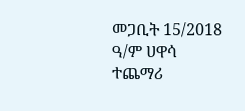መጋቢት 15/2018 ዓ/ም ሀዋሳ ተጨማሪ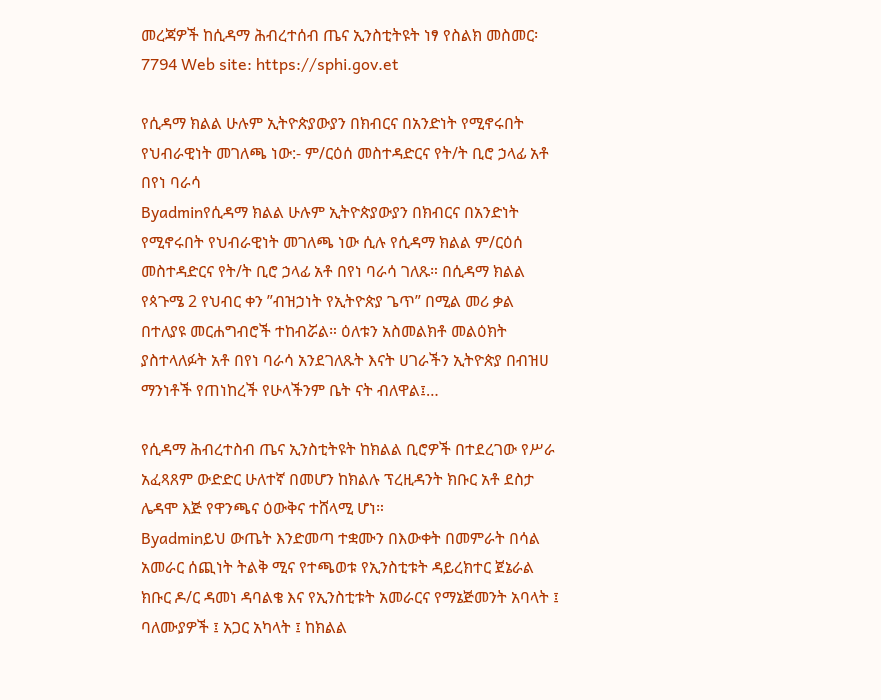መረጃዎች ከሲዳማ ሕብረተሰብ ጤና ኢንስቲትዩት ነፃ የስልክ መስመር፡ 7794 Web site: https://sphi.gov.et

የሲዳማ ክልል ሁሉም ኢትዮጵያውያን በክብርና በአንድነት የሚኖሩበት የህብራዊነት መገለጫ ነው:- ም/ርዕሰ መስተዳድርና የት/ት ቢሮ ኃላፊ አቶ በየነ ባራሳ
Byadminየሲዳማ ክልል ሁሉም ኢትዮጵያውያን በክብርና በአንድነት የሚኖሩበት የህብራዊነት መገለጫ ነው ሲሉ የሲዳማ ክልል ም/ርዕሰ መስተዳድርና የት/ት ቢሮ ኃላፊ አቶ በየነ ባራሳ ገለጹ። በሲዳማ ክልል የጳጉሜ 2 የህብር ቀን ”ብዝኃነት የኢትዮጵያ ጌጥ” በሚል መሪ ቃል በተለያዩ መርሐግብሮች ተከብሯል። ዕለቱን አስመልክቶ መልዕክት ያስተላለፉት አቶ በየነ ባራሳ አንደገለጹት እናት ሀገራችን ኢትዮጵያ በብዝሀ ማንነቶች የጠነከረች የሁላችንም ቤት ናት ብለዋል፤…

የሲዳማ ሕብረተስብ ጤና ኢንስቲትዩት ከክልል ቢሮዎች በተደረገው የሥራ አፈጻጸም ውድድር ሁለተኛ በመሆን ከክልሉ ፕረዚዳንት ክቡር አቶ ደስታ ሌዳሞ እጅ የዋንጫና ዕውቅና ተሸላሚ ሆነ።
Byadminይህ ውጤት እንድመጣ ተቋሙን በእውቀት በመምራት በሳል አመራር ሰጪነት ትልቅ ሚና የተጫወቱ የኢንስቲቱት ዳይረክተር ጀኔራል ክቡር ዶ/ር ዳመነ ዳባልቄ እና የኢንስቲቱት አመራርና የማኔጅመንት አባላት ፤ ባለሙያዎች ፤ አጋር አካላት ፤ ከክልል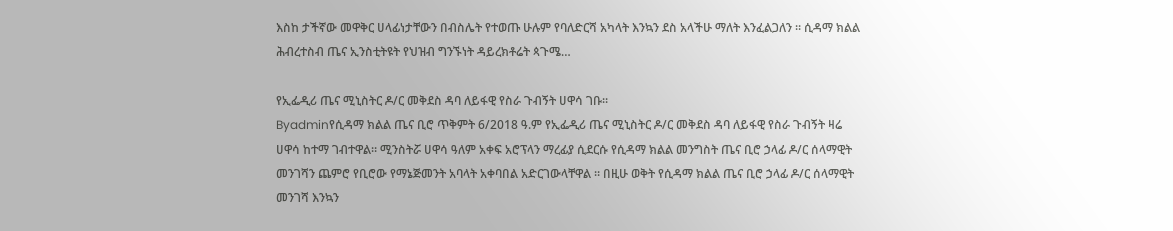እስከ ታችኛው መዋቅር ሀላፊነታቸውን በብስሌት የተወጡ ሁሉም የባለድርሻ አካላት እንኳን ደስ አላችሁ ማለት እንፈልጋለን ። ሲዳማ ክልል ሕብረተስብ ጤና ኢንስቲትዩት የህዝብ ግንኙነት ዳይረክቶሬት ጳጉሜ…

የኢፌዲሪ ጤና ሚኒስትር ዶ/ር መቅደስ ዳባ ለይፋዊ የስራ ጉብኝት ሀዋሳ ገቡ።
Byadminየሲዳማ ክልል ጤና ቢሮ ጥቅምት 6/2018 ዓ.ም የኢፌዲሪ ጤና ሚኒስትር ዶ/ር መቅደስ ዳባ ለይፋዊ የስራ ጉብኝት ዛሬ ሀዋሳ ከተማ ገብተዋል። ሚንስትሯ ሀዋሳ ዓለም አቀፍ አሮፕላን ማረፊያ ሲደርሱ የሲዳማ ክልል መንግስት ጤና ቢሮ ኃላፊ ዶ/ር ሰላማዊት መንገሻን ጨምሮ የቢሮው የማኔጅመንት አባላት አቀባበል አድርገውላቸዋል ። በዚሁ ወቅት የሲዳማ ክልል ጤና ቢሮ ኃላፊ ዶ/ር ሰላማዊት መንገሻ እንኳን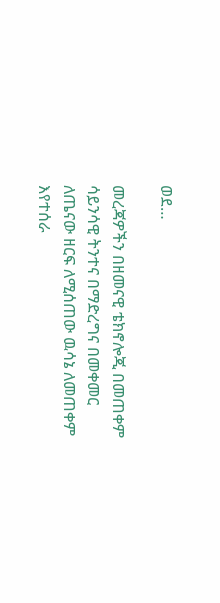ወደ…

መረጃዎችን በዘመናዊ ቴክኖሎጂ በመጠቀም ሳይንሳዊ ትንተና በማድረግና በመቀመር ለጤናው ዘርፍ ለሚሰጠው ዉሳኔ ለመጠቀም እየተሰራ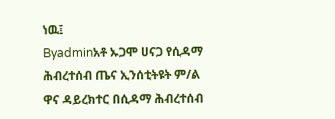ነዉ፤
Byadminአቶ ኡጋሞ ሀናጋ የሲዳማ ሕብረተሰብ ጤና ኢንሰቲትዩት ም/ል ዋና ዳይረክተር በሲዳማ ሕብረተሰብ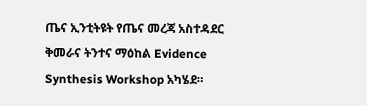ጤና ኢንቲትዩት የጤና መረጃ አስተዳደር ቅመራና ትንተና ማዕከል Evidence Synthesis Workshop አካሄደ።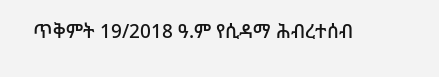ጥቅምት 19/2018 ዓ.ም የሲዳማ ሕብረተሰብ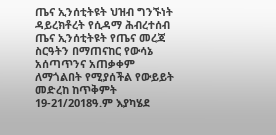ጤና ኢንሰቲትዩት ህዝብ ግንኙነት ዳይረክቶረት የሲዳማ ሕብረተሰብ ጤና ኢንሰቲትዩት የጤና መረጃ ስርዓትን በማጠናከር የውሳኔ አሰጣጥንና አጠቃቀም ለማጎልበት የሚያሰችል የውይይት መድረከ ከጥቅምት 19-21/2018ዓ.ም እያካሄደ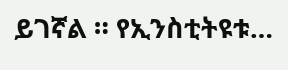ይገኛል ። የኢንስቲትዩቱ…